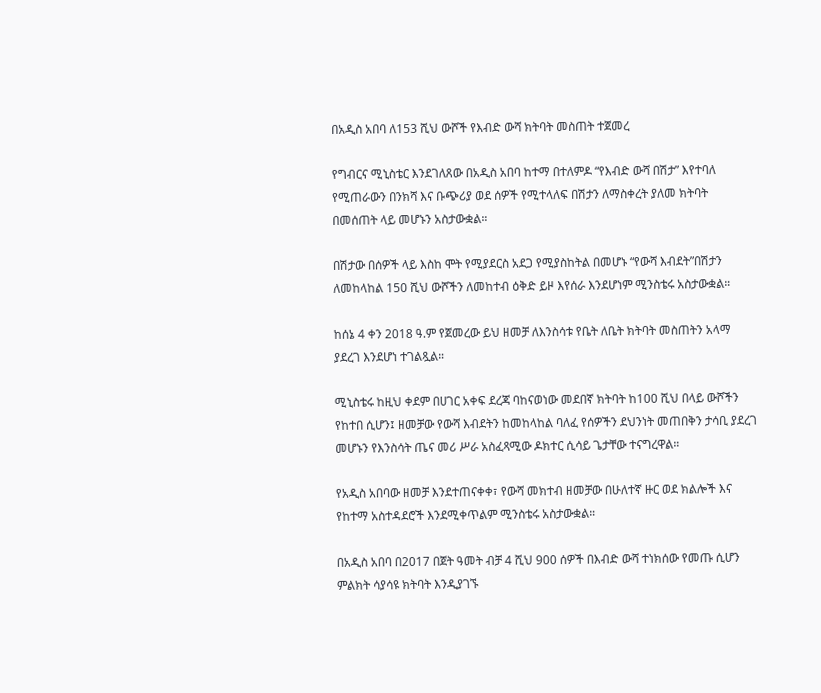በአዲስ አበባ ለ153 ሺህ ውሾች የእብድ ውሻ ክትባት መስጠት ተጀመረ

የግብርና ሚኒስቴር እንደገለጸው በአዲስ አበባ ከተማ በተለምዶ “የእብድ ውሻ በሽታ” እየተባለ የሚጠራውን በንክሻ እና ቡጭሪያ ወደ ሰዎች የሚተላለፍ በሽታን ለማስቀረት ያለመ ክትባት በመሰጠት ላይ መሆኑን አስታውቋል።

በሽታው በሰዎች ላይ እስከ ሞት የሚያደርስ አደጋ የሚያስከትል በመሆኑ “የውሻ እብደት”በሽታን ለመከላከል 150 ሺህ ውሾችን ለመከተብ ዕቅድ ይዞ እየሰራ እንደሆነም ሚንስቴሩ አስታውቋል።

ከሰኔ 4 ቀን 2018 ዓ.ም የጀመረው ይህ ዘመቻ ለእንስሳቱ የቤት ለቤት ክትባት መስጠትን አላማ ያደረገ እንደሆነ ተገልጿል።

ሚኒስቴሩ ከዚህ ቀደም በሀገር አቀፍ ደረጃ ባከናወነው መደበኛ ክትባት ከ100 ሺህ በላይ ውሾችን የከተበ ሲሆን፤ ዘመቻው የውሻ እብደትን ከመከላከል ባለፈ የሰዎችን ደህንነት መጠበቅን ታሳቢ ያደረገ መሆኑን የእንስሳት ጤና መሪ ሥራ አስፈጻሚው ዶክተር ሲሳይ ጌታቸው ተናግረዋል።

የአዲስ አበባው ዘመቻ እንደተጠናቀቀ፣ የውሻ መክተብ ዘመቻው በሁለተኛ ዙር ወደ ክልሎች እና የከተማ አስተዳደሮች እንደሚቀጥልም ሚንስቴሩ አስታውቋል።

በአዲስ አበባ በ2017 በጀት ዓመት ብቻ 4 ሺህ 900 ሰዎች በእብድ ውሻ ተነክሰው የመጡ ሲሆን ምልክት ሳያሳዩ ክትባት እንዲያገኙ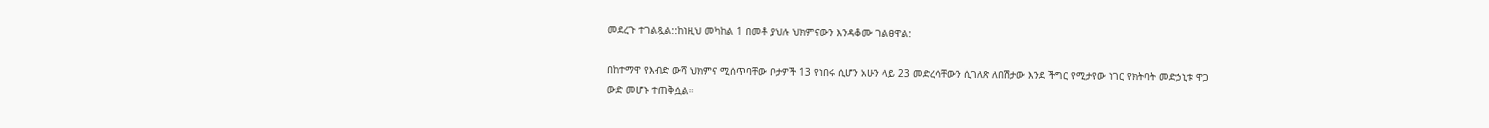መደረጉ ተገልጿል::ከነዚህ መካከል 1 በመቶ ያህሉ ህክምናውን እንዳቆሙ ገልፀዋል:

በከተማዋ የእብድ ውሻ ህክምና ሚሰጥባቸው ቦታዎች 13 የነበሩ ሲሆን አሁን ላይ 23 መድረሳቸውን ሲገለጽ ለበሽታው እንደ ችግር የሚታየው ነገር የክትባት መድኃኒቱ ዋጋ ውድ መሆኑ ተጠቅሷል።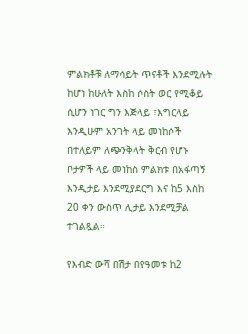ምልክቶቹ ለማሳይት ጥናቶች እንደሚሉት ከሆነ ከሁለት እስከ ሶስት ወር የሚቆይ ሲሆን ነገር ግን እጅላይ ፣እግርላይ እንዲሁም አንገት ላይ መነከሶች በተለይም ለጭንቅላት ቅርብ የሆኑ ቦታዎች ላይ መነከስ ምልክቱ በአፋጣኝ እንዲታይ እንደሚያደርግ እና ከ5 እስከ 20 ቀን ውስጥ ሊታይ እንደሚቻል ተገልጿል።

የእብድ ውሻ በሽታ በየዓመቱ ከ2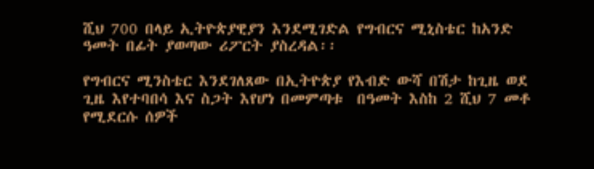ሺህ 700 በላይ ኢትዮጵያዊያን እንደሚገድል የግብርና ሚኒስቴር ከአንድ ዓመት በፊት ያወጣው ሪፖርት ያስረዳል፡፡

የግብርና ሚንስቴር እንደገለጸው በኢትዮጵያ የእብድ ውሻ በሽታ ከጊዜ ወደ ጊዜ እየተባበሳ እና ስጋት እየሆነ በመምጣቱ  በዓመት እስከ 2 ሺህ 7 መቶ የሚደርሱ ሰዎች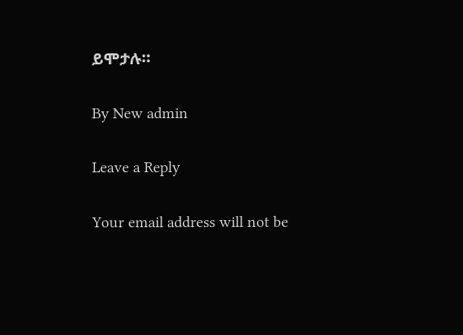ይሞታሉ።

By New admin

Leave a Reply

Your email address will not be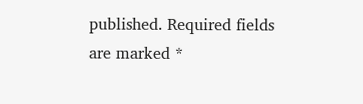published. Required fields are marked *